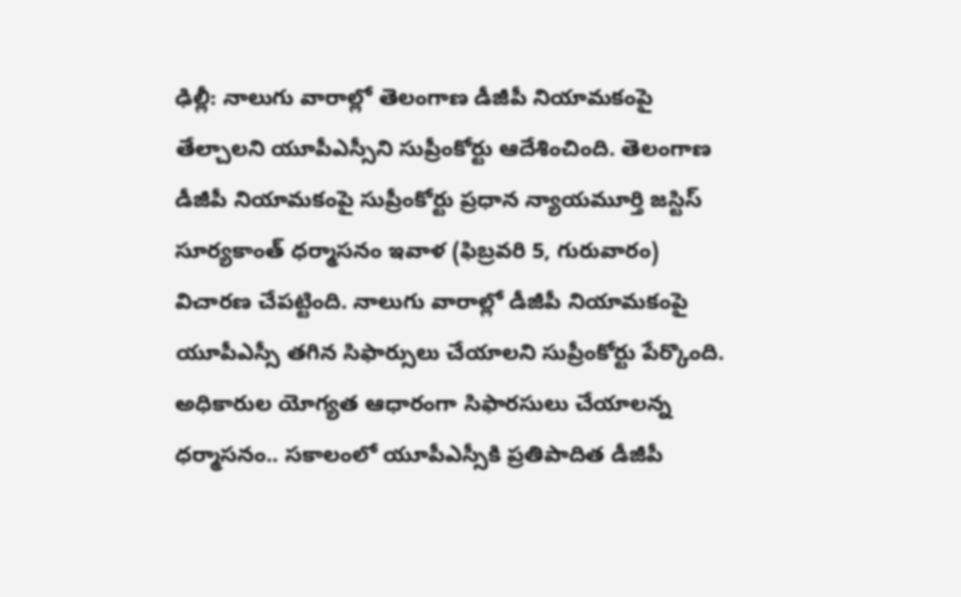ఢిల్లీ: నాలుగు వారాల్లో తెలంగాణ డీజీపీ నియామకంపై తేల్చాలని యూపీఎస్సీని సుప్రీంకోర్టు ఆదేశించింది. తెలంగాణ డీజీపీ నియామకంపై సుప్రీంకోర్టు ప్రధాన న్యాయమూర్తి జస్టిస్ సూర్యకాంత్ ధర్మాసనం ఇవాళ (ఫిబ్రవరి 5, గురువారం) విచారణ చేపట్టింది. నాలుగు వారాల్లో డీజీపీ నియామకంపై యూపీఎస్సీ తగిన సిఫార్సులు చేయాలని సుప్రీంకోర్టు పేర్కొంది. అధికారుల యోగ్యత ఆధారంగా సిఫారసులు చేయాలన్న ధర్మాసనం.. సకాలంలో యూపీఎస్సీకి ప్రతిపాదిత డీజీపీ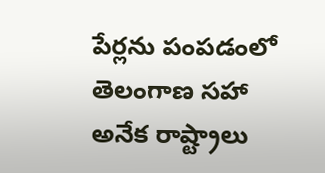పేర్లను పంపడంలో తెలంగాణ సహా అనేక రాష్ట్రాలు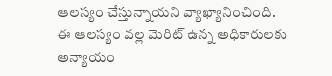ఆలస్యం చేస్తున్నాయని వ్యాఖ్యానించింది.
ఈ ఆలస్యం వల్ల మెరిట్ ఉన్న అధికారులకు అన్యాయం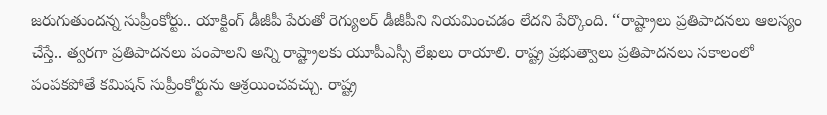జరుగుతుందన్న సుప్రీంకోర్టు.. యాక్టింగ్ డీజీపీ పేరుతో రెగ్యులర్ డీజీపీని నియమించడం లేదని పేర్కొంది. ‘‘రాష్ట్రాలు ప్రతిపాదనలు ఆలస్యం చేస్తే.. త్వరగా ప్రతిపాదనలు పంపాలని అన్ని రాష్ట్రాలకు యూపీఎస్సీ లేఖలు రాయాలి. రాష్ట్ర ప్రభుత్వాలు ప్రతిపాదనలు సకాలంలో పంపకపోతే కమిషన్ సుప్రీంకోర్టును ఆశ్రయించవచ్చు. రాష్ట్ర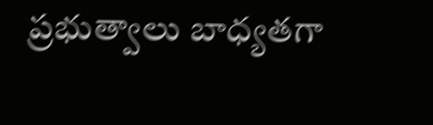ప్రభుత్వాలు బాధ్యతగా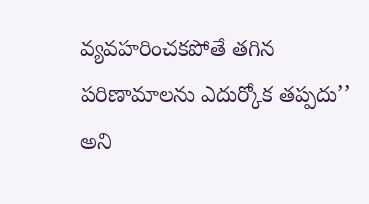వ్యవహరించకపోతే తగిన పరిణామాలను ఎదుర్కోక తప్పదు’’ అని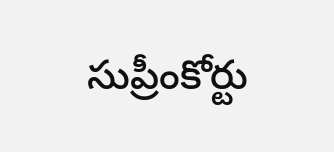సుప్రీంకోర్టు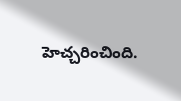హెచ్చరించింది.